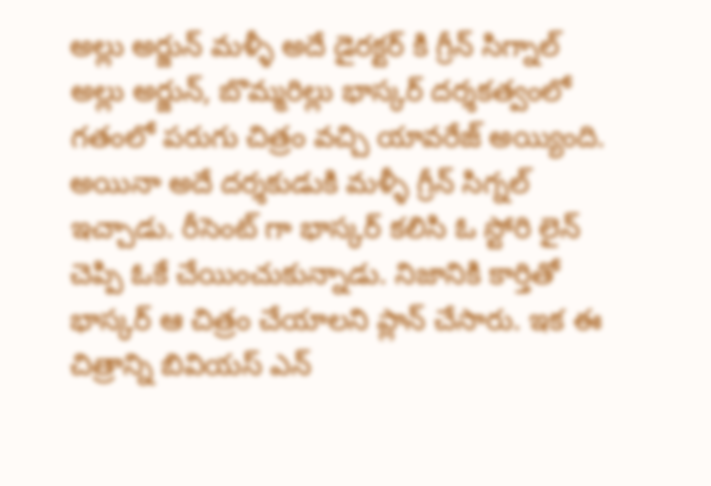అల్లు అర్జున్ మళ్ళీ అదే డైరక్టర్ కి గ్రీన్ సిగ్నాల్
అల్లు అర్జున్, బొమ్మరిల్లు భాస్కర్ దర్శకత్వంలో గతంలో పరుగు చిత్రం వచ్చి యావరేజ్ అయ్యింది. అయినా అదే దర్శకుడుకి మళ్ళీ గ్రీన్ సిగ్నల్ ఇచ్చాడు. రీసెంట్ గా భాస్కర్ కలిసి ఓ స్టోరి లైన్ చెప్పి ఓకే చేయించుకున్నాడు. నిజానికి కార్తితో భాస్కర్ ఆ చిత్రం చేయాలని ప్లాన్ చేసారు. ఇక ఈ చిత్రాన్ని బివియస్ ఎన్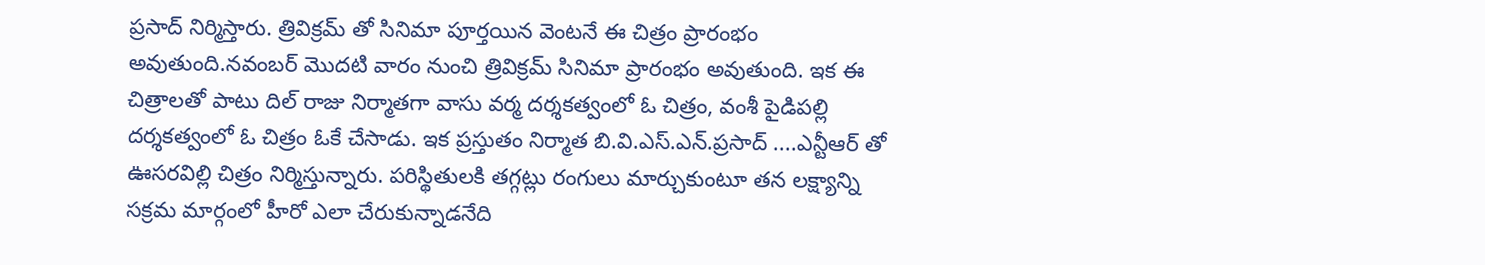ప్రసాద్ నిర్మిస్తారు. త్రివిక్రమ్ తో సినిమా పూర్తయిన వెంటనే ఈ చిత్రం ప్రారంభం అవుతుంది.నవంబర్ మొదటి వారం నుంచి త్రివిక్రమ్ సినిమా ప్రారంభం అవుతుంది. ఇక ఈ చిత్రాలతో పాటు దిల్ రాజు నిర్మాతగా వాసు వర్మ దర్శకత్వంలో ఓ చిత్రం, వంశీ పైడిపల్లి దర్శకత్వంలో ఓ చిత్రం ఓకే చేసాడు. ఇక ప్రస్తుతం నిర్మాత బి.వి.ఎస్.ఎన్.ప్రసాద్ ....ఎన్టీఆర్ తో ఊసరవిల్లి చిత్రం నిర్మిస్తున్నారు. పరిస్థితులకి తగ్గట్లు రంగులు మార్చుకుంటూ తన లక్ష్యాన్ని సక్రమ మార్గంలో హీరో ఎలా చేరుకున్నాడనేది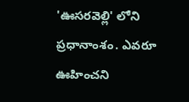'ఊసరవెల్లి' లోని ప్రధానాంశం. ఎవరూ ఊహించని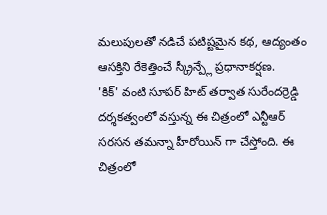మలుపులతో నడిచే పటిష్టమైన కథ, ఆద్యంతం ఆసక్తిని రేకెత్తించే స్క్రీన్ప్లే ప్రధానాకర్షణ.
'కిక్' వంటి సూపర్ హిట్ తర్వాత సురేందర్రెడ్డి దర్శకత్వంలో వస్తున్న ఈ చిత్రంలో ఎన్టీఆర్ సరసన తమన్నా హీరోయిన్ గా చేస్తోంది. ఈ చిత్రంలో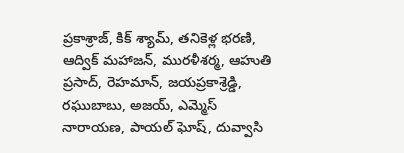ప్రకాశ్రాజ్, కిక్ శ్యామ్, తనికెళ్ల భరణి, ఆద్విక్ మహాజన్, మురళీశర్మ, ఆహుతి ప్రసాద్, రెహమాన్, జయప్రకాశ్రెడ్డి, రఘుబాబు, అజయ్, ఎమ్మెస్ నారాయణ, పాయల్ ఘోష్, దువ్వాసి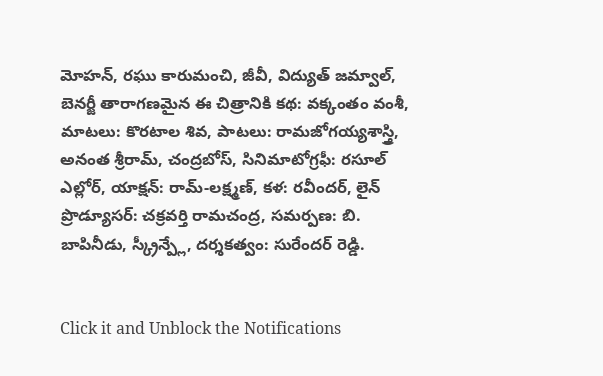మోహన్, రఘు కారుమంచి, జీవీ, విద్యుత్ జమ్వాల్, బెనర్జీ తారాగణమైన ఈ చిత్రానికి కథ: వక్కంతం వంశీ, మాటలు: కొరటాల శివ, పాటలు: రామజోగయ్యశాస్త్రి, అనంత శ్రీరామ్, చంద్రబోస్, సినిమాటోగ్రఫీ: రసూల్ ఎల్లోర్, యాక్షన్: రామ్-లక్ష్మణ్, కళ: రవీందర్, లైన్ ప్రొడ్యూసర్: చక్రవర్తి రామచంద్ర, సమర్పణ: బి. బాపినీడు, స్క్రీన్ప్లే, దర్శకత్వం: సురేందర్ రెడ్డి.


Click it and Unblock the Notifications